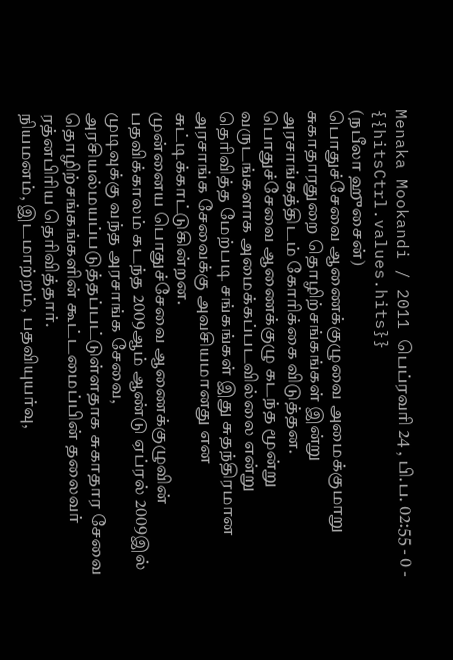Menaka Mookandi / 2011 பெப்ரவரி 24 , பி.ப. 02:55 - 0 - {{hitsCtrl.values.hits}}
(நபீலா ஹுசைன்)
பொதுச்சேவை ஆணைக்குழுவை அமைக்குமாறு சுகாதாரதுறை தொழிற்சங்கங்கள் இன்று அரசாங்கத்திடம் கோரிக்கை விடுத்தன. பொதுச்சேவை ஆணைக்குழு கடந்த மூன்று வருடங்களாக அமைக்கப்படவில்லை என்று தெரிவித்த மேற்படி சங்கங்கள் இது சுதந்திரமான அரசாங்க சேவைக்கு அவசியமானது என சுட்டிக்காட்டுகின்றன.
முன்னைய பொதுச்சேவை ஆணைக்குழுவின் பதவிக்காலம் கடந்த 2009ஆம் ஆண்டு ஏப்ரல் 2009இல் முடிவுக்கு வந்த அரசாங்க சேவை, அரசியல்மயப்படுத்தப்பட்டுள்ளதாக சுகாதார சேவை தொழிற்சங்கங்களின் கூட்டமைப்பின் தலைவர் ரத்னபிரிய தெரிவித்தார்.
நியமனம், இடமாற்றம், பதவியுயர்வு,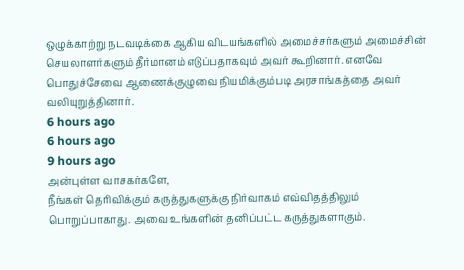ஒழுக்காற்று நடவடிக்கை ஆகிய விடயங்களில் அமைச்சர்களும் அமைச்சின் செயலாளர்களும் தீர்மானம் எடுப்பதாகவும் அவர் கூறினார். எனவே பொதுச்சேவை ஆணைக்குழுவை நியமிக்கும்படி அரசாங்கத்தை அவர் வலியுறுத்தினார்.
6 hours ago
6 hours ago
9 hours ago
அன்புள்ள வாசகர்களே,
நீங்கள் தெரிவிக்கும் கருத்துகளுக்கு நிர்வாகம் எவ்விதத்திலும் பொறுப்பாகாது. அவை உங்களின் தனிப்பட்ட கருத்துகளாகும்.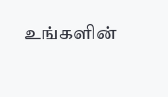உங்களின்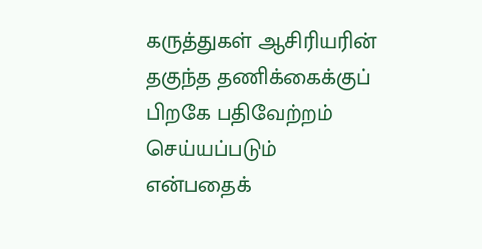கருத்துகள் ஆசிரியரின் தகுந்த தணிக்கைக்குப் பிறகே பதிவேற்றம் செய்யப்படும் என்பதைக்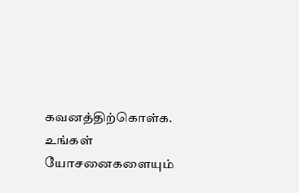கவனத்திற்கொள்க. உங்கள் யோசனைகளையும்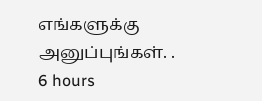எங்களுக்கு அனுப்புங்கள். .
6 hours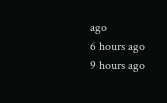ago
6 hours ago
9 hours ago